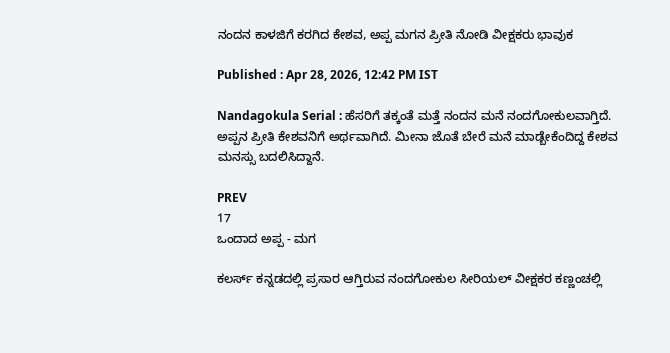ನಂದನ ಕಾಳಜಿಗೆ ಕರಗಿದ ಕೇಶವ, ಅಪ್ಪ ಮಗನ ಪ್ರೀತಿ ನೋಡಿ ವೀಕ್ಷಕರು ಭಾವುಕ

Published : Apr 28, 2026, 12:42 PM IST

Nandagokula Serial : ಹೆಸರಿಗೆ ತಕ್ಕಂತೆ ಮತ್ತೆ ನಂದನ ಮನೆ ನಂದಗೋಕುಲವಾಗ್ತಿದೆ. ಅಪ್ಪನ ಪ್ರೀತಿ ಕೇಶವನಿಗೆ ಅರ್ಥವಾಗಿದೆ. ಮೀನಾ ಜೊತೆ ಬೇರೆ ಮನೆ ಮಾಡ್ಬೇಕೆಂದಿದ್ದ ಕೇಶವ ಮನಸ್ಸು ಬದಲಿಸಿದ್ದಾನೆ.

PREV
17
ಒಂದಾದ ಅಪ್ಪ - ಮಗ

ಕಲರ್ಸ್ ಕನ್ನಡದಲ್ಲಿ ಪ್ರಸಾರ ಆಗ್ತಿರುವ ನಂದಗೋಕುಲ ಸೀರಿಯಲ್ ವೀಕ್ಷಕರ ಕಣ್ಣಂಚಲ್ಲಿ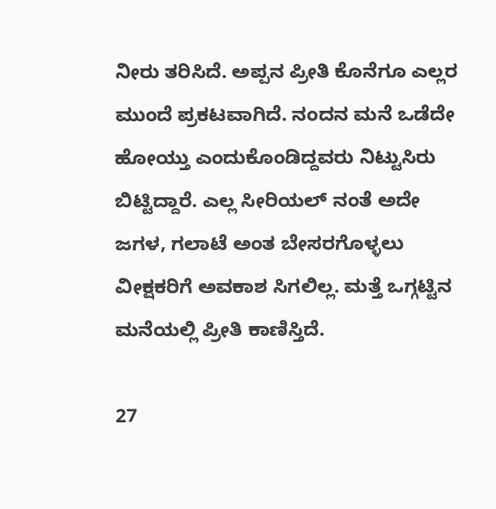ನೀರು ತರಿಸಿದೆ. ಅಪ್ಪನ ಪ್ರೀತಿ ಕೊನೆಗೂ ಎಲ್ಲರ ಮುಂದೆ ಪ್ರಕಟವಾಗಿದೆ. ನಂದನ ಮನೆ ಒಡೆದೇ ಹೋಯ್ತು ಎಂದುಕೊಂಡಿದ್ದವರು ನಿಟ್ಟುಸಿರು ಬಿಟ್ಟಿದ್ದಾರೆ. ಎಲ್ಲ ಸೀರಿಯಲ್ ನಂತೆ ಅದೇ ಜಗಳ, ಗಲಾಟೆ ಅಂತ ಬೇಸರಗೊಳ್ಳಲು ವೀಕ್ಷಕರಿಗೆ ಅವಕಾಶ ಸಿಗಲಿಲ್ಲ. ಮತ್ತೆ ಒಗ್ಗಟ್ಟಿನ ಮನೆಯಲ್ಲಿ ಪ್ರೀತಿ ಕಾಣಿಸ್ತಿದೆ.

27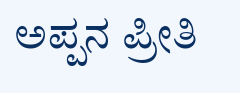ಅಪ್ಪನ ಪ್ರೀತಿ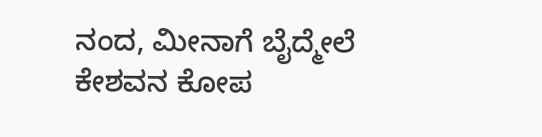ನಂದ, ಮೀನಾಗೆ ಬೈದ್ಮೇಲೆ ಕೇಶವನ ಕೋಪ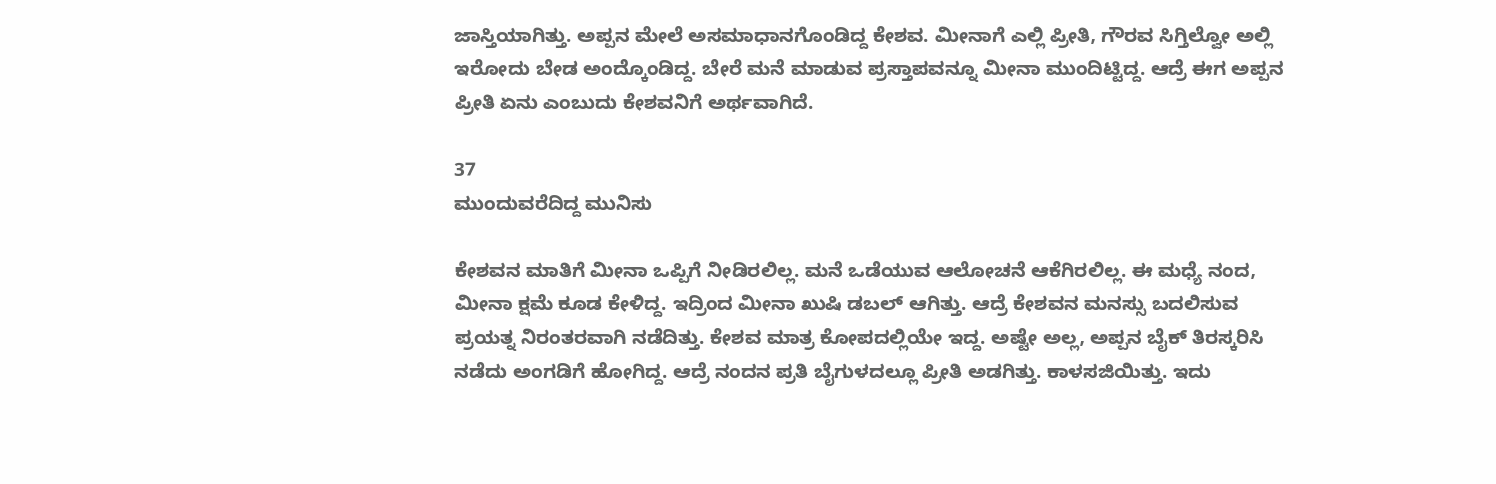ಜಾಸ್ತಿಯಾಗಿತ್ತು. ಅಪ್ಪನ ಮೇಲೆ ಅಸಮಾಧಾನಗೊಂಡಿದ್ದ ಕೇಶವ. ಮೀನಾಗೆ ಎಲ್ಲಿ ಪ್ರೀತಿ, ಗೌರವ ಸಿಗ್ತಿಲ್ವೋ ಅಲ್ಲಿ ಇರೋದು ಬೇಡ ಅಂದ್ಕೊಂಡಿದ್ದ. ಬೇರೆ ಮನೆ ಮಾಡುವ ಪ್ರಸ್ತಾಪವನ್ನೂ ಮೀನಾ ಮುಂದಿಟ್ಟಿದ್ದ. ಆದ್ರೆ ಈಗ ಅಪ್ಪನ ಪ್ರೀತಿ ಏನು ಎಂಬುದು ಕೇಶವನಿಗೆ ಅರ್ಥವಾಗಿದೆ.

37
ಮುಂದುವರೆದಿದ್ದ ಮುನಿಸು

ಕೇಶವನ ಮಾತಿಗೆ ಮೀನಾ ಒಪ್ಪಿಗೆ ನೀಡಿರಲಿಲ್ಲ. ಮನೆ ಒಡೆಯುವ ಆಲೋಚನೆ ಆಕೆಗಿರಲಿಲ್ಲ. ಈ ಮಧ್ಯೆ ನಂದ, ಮೀನಾ ಕ್ಷಮೆ ಕೂಡ ಕೇಳಿದ್ದ. ಇದ್ರಿಂದ ಮೀನಾ ಖುಷಿ ಡಬಲ್ ಆಗಿತ್ತು. ಆದ್ರೆ ಕೇಶವನ ಮನಸ್ಸು ಬದಲಿಸುವ ಪ್ರಯತ್ನ ನಿರಂತರವಾಗಿ ನಡೆದಿತ್ತು. ಕೇಶವ ಮಾತ್ರ ಕೋಪದಲ್ಲಿಯೇ ಇದ್ದ. ಅಷ್ಟೇ ಅಲ್ಲ, ಅಪ್ಪನ ಬೈಕ್ ತಿರಸ್ಕರಿಸಿ ನಡೆದು ಅಂಗಡಿಗೆ ಹೋಗಿದ್ದ. ಆದ್ರೆ ನಂದನ ಪ್ರತಿ ಬೈಗುಳದಲ್ಲೂ ಪ್ರೀತಿ ಅಡಗಿತ್ತು. ಕಾಳಸಜಿಯಿತ್ತು. ಇದು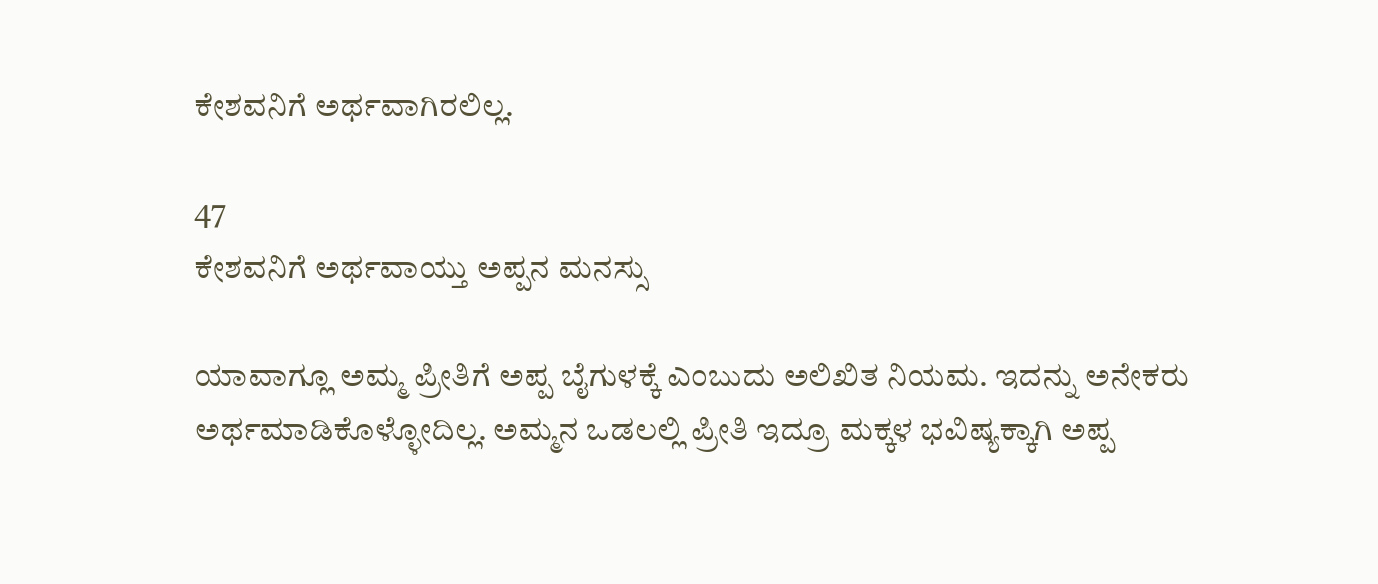ಕೇಶವನಿಗೆ ಅರ್ಥವಾಗಿರಲಿಲ್ಲ.

47
ಕೇಶವನಿಗೆ ಅರ್ಥವಾಯ್ತು ಅಪ್ಪನ ಮನಸ್ಸು

ಯಾವಾಗ್ಲೂ ಅಮ್ಮ ಪ್ರೀತಿಗೆ ಅಪ್ಪ ಬೈಗುಳಕ್ಕೆ ಎಂಬುದು ಅಲಿಖಿತ ನಿಯಮ. ಇದನ್ನು ಅನೇಕರು ಅರ್ಥಮಾಡಿಕೊಳ್ಳೋದಿಲ್ಲ. ಅಮ್ಮನ ಒಡಲಲ್ಲಿ ಪ್ರೀತಿ ಇದ್ರೂ ಮಕ್ಕಳ ಭವಿಷ್ಯಕ್ಕಾಗಿ ಅಪ್ಪ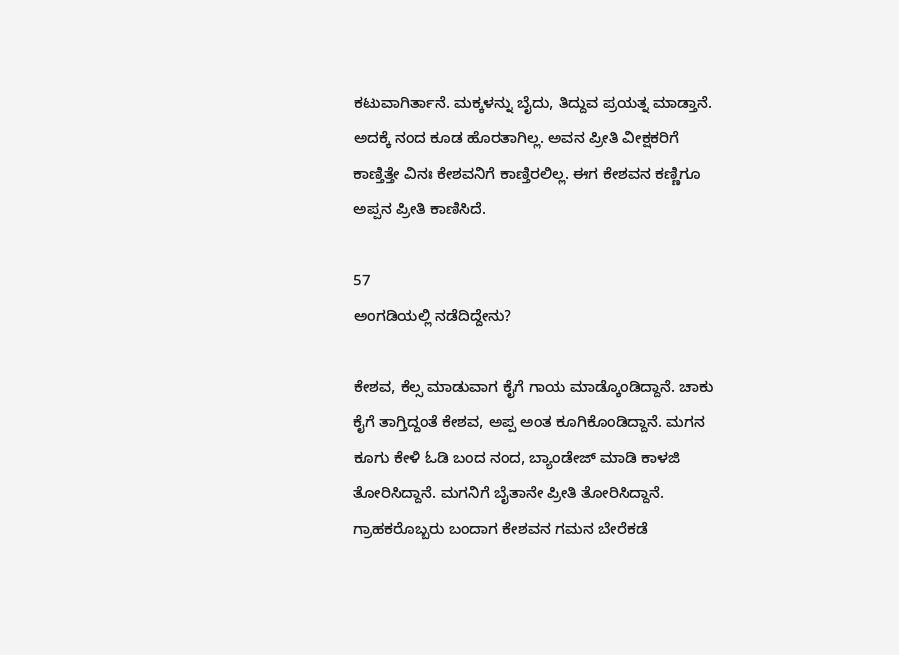ಕಟುವಾಗಿರ್ತಾನೆ. ಮಕ್ಕಳನ್ನು ಬೈದು, ತಿದ್ದುವ ಪ್ರಯತ್ನ ಮಾಡ್ತಾನೆ. ಅದಕ್ಕೆ ನಂದ ಕೂಡ ಹೊರತಾಗಿಲ್ಲ. ಅವನ ಪ್ರೀತಿ ವೀಕ್ಷಕರಿಗೆ ಕಾಣ್ತಿತ್ತೇ ವಿನಃ ಕೇಶವನಿಗೆ ಕಾಣ್ತಿರಲಿಲ್ಲ. ಈಗ ಕೇಶವನ ಕಣ್ಣಿಗೂ ಅಪ್ಪನ ಪ್ರೀತಿ ಕಾಣಿಸಿದೆ.

57
ಅಂಗಡಿಯಲ್ಲಿ ನಡೆದಿದ್ದೇನು?

ಕೇಶವ, ಕೆಲ್ಸ ಮಾಡುವಾಗ ಕೈಗೆ ಗಾಯ ಮಾಡ್ಕೊಂಡಿದ್ದಾನೆ. ಚಾಕು ಕೈಗೆ ತಾಗ್ತಿದ್ದಂತೆ ಕೇಶವ, ಅಪ್ಪ ಅಂತ ಕೂಗಿಕೊಂಡಿದ್ದಾನೆ. ಮಗನ ಕೂಗು ಕೇಳಿ ಓಡಿ ಬಂದ ನಂದ, ಬ್ಯಾಂಡೇಜ್ ಮಾಡಿ ಕಾಳಜಿ ತೋರಿಸಿದ್ದಾನೆ. ಮಗನಿಗೆ ಬೈತಾನೇ ಪ್ರೀತಿ ತೋರಿಸಿದ್ದಾನೆ. ಗ್ರಾಹಕರೊಬ್ಬರು ಬಂದಾಗ ಕೇಶವನ ಗಮನ ಬೇರೆಕಡೆ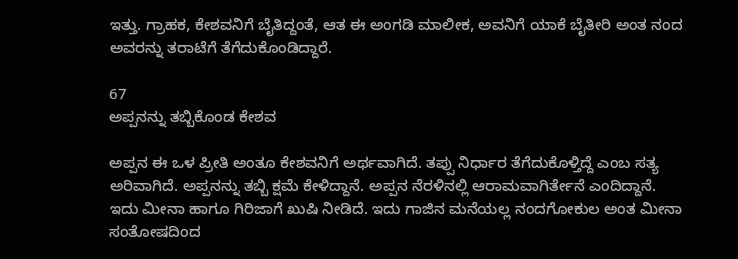ಇತ್ತು. ಗ್ರಾಹಕ, ಕೇಶವನಿಗೆ ಬೈತಿದ್ದಂತೆ, ಆತ ಈ ಅಂಗಡಿ ಮಾಲೀಕ, ಅವನಿಗೆ ಯಾಕೆ ಬೈತೀರಿ ಅಂತ ನಂದ ಅವರನ್ನು ತರಾಟೆಗೆ ತೆಗೆದುಕೊಂಡಿದ್ದಾರೆ.

67
ಅಪ್ಪನನ್ನು ತಬ್ಬಿಕೊಂಡ ಕೇಶವ

ಅಪ್ಪನ ಈ ಒಳ ಪ್ರೀತಿ ಅಂತೂ ಕೇಶವನಿಗೆ ಅರ್ಥವಾಗಿದೆ. ತಪ್ಪು ನಿರ್ಧಾರ ತೆಗೆದುಕೊಳ್ತಿದ್ದೆ ಎಂಬ ಸತ್ಯ ಅರಿವಾಗಿದೆ. ಅಪ್ಪನನ್ನು ತಬ್ಬಿ ಕ್ಷಮೆ ಕೇಳಿದ್ದಾನೆ. ಅಪ್ಪನ ನೆರಳಿನಲ್ಲಿ ಆರಾಮವಾಗಿರ್ತೇನೆ ಎಂದಿದ್ದಾನೆ. ಇದು ಮೀನಾ ಹಾಗೂ ಗಿರಿಜಾಗೆ ಖುಷಿ ನೀಡಿದೆ. ಇದು ಗಾಜಿನ ಮನೆಯಲ್ಲ ನಂದಗೋಕುಲ ಅಂತ ಮೀನಾ ಸಂತೋಷದಿಂದ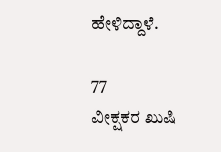ಹೇಳಿದ್ದಾಳೆ.

77
ವೀಕ್ಷಕರ ಖುಷಿ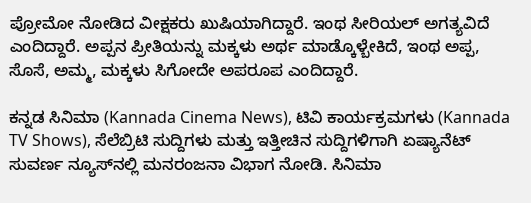ಪ್ರೋಮೋ ನೋಡಿದ ವೀಕ್ಷಕರು ಖುಷಿಯಾಗಿದ್ದಾರೆ. ಇಂಥ ಸೀರಿಯಲ್ ಅಗತ್ಯವಿದೆ ಎಂದಿದ್ದಾರೆ. ಅಪ್ಪನ ಪ್ರೀತಿಯನ್ನು ಮಕ್ಕಳು ಅರ್ಥ ಮಾಡ್ಕೊಳ್ಬೇಕಿದೆ, ಇಂಥ ಅಪ್ಪ, ಸೊಸೆ, ಅಮ್ಮ, ಮಕ್ಕಳು ಸಿಗೋದೇ ಅಪರೂಪ ಎಂದಿದ್ದಾರೆ.

ಕನ್ನಡ ಸಿನಿಮಾ (Kannada Cinema News), ಟಿವಿ ಕಾರ್ಯಕ್ರಮಗಳು (Kannada TV Shows), ಸೆಲೆಬ್ರಿಟಿ ಸುದ್ದಿಗಳು ಮತ್ತು ಇತ್ತೀಚಿನ ಸುದ್ದಿಗಳಿಗಾಗಿ ಏಷ್ಯಾನೆಟ್ ಸುವರ್ಣ ನ್ಯೂಸ್‌ನಲ್ಲಿ ಮನರಂಜನಾ ವಿಭಾಗ ನೋಡಿ. ಸಿನಿಮಾ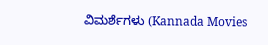ವಿಮರ್ಶೆಗಳು (Kannada Movies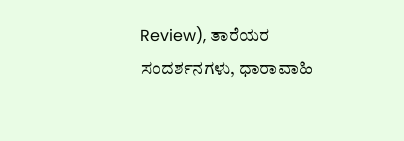Review), ತಾರೆಯರ ಸಂದರ್ಶನಗಳು, ಧಾರಾವಾಹಿ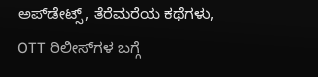ಅಪ್‌ಡೇಟ್ಸ್‌, ತೆರೆಮರೆಯ ಕಥೆಗಳು, OTT ರಿಲೀಸ್‌ಗಳ ಬಗ್ಗೆ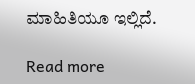ಮಾಹಿತಿಯೂ ಇಲ್ಲಿದೆ.

Read more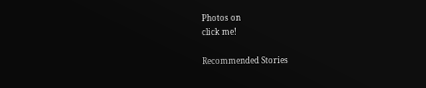Photos on
click me!

Recommended Stories